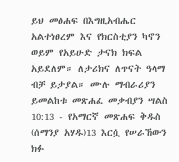ይህ መፅሐፍ በእግዚአብሔር አልተነፀረም እና የክርስቲያን ካኖን ወይም የአይሁድ ታናክ ክፍል አይደለም። ለታሪክና ለጥናት ዓላማ ብቻ ይታያል። ሙሉ ማብራሪያን ይመልከቱ መጽሐፈ መቃብያን ሣልስ 10:13 - የአማርኛ መጽሐፍ ቅዱስ (ሰማንያ አሃዱ)13 እርሷ የሠራኸውን ክፉ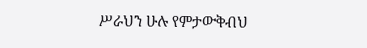ሥራህን ሁሉ የምታውቅብህ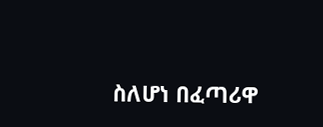ስለሆነ በፈጣሪዋ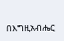በእግዚአብሔር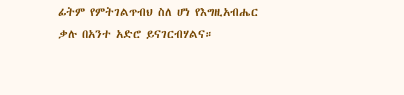ፊትም የምትገልጥብህ ስለ ሆነ የእግዚአብሔር ቃሉ በአንተ አድሮ ይናገርብሃልና።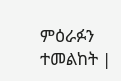ምዕራፉን ተመልከት |